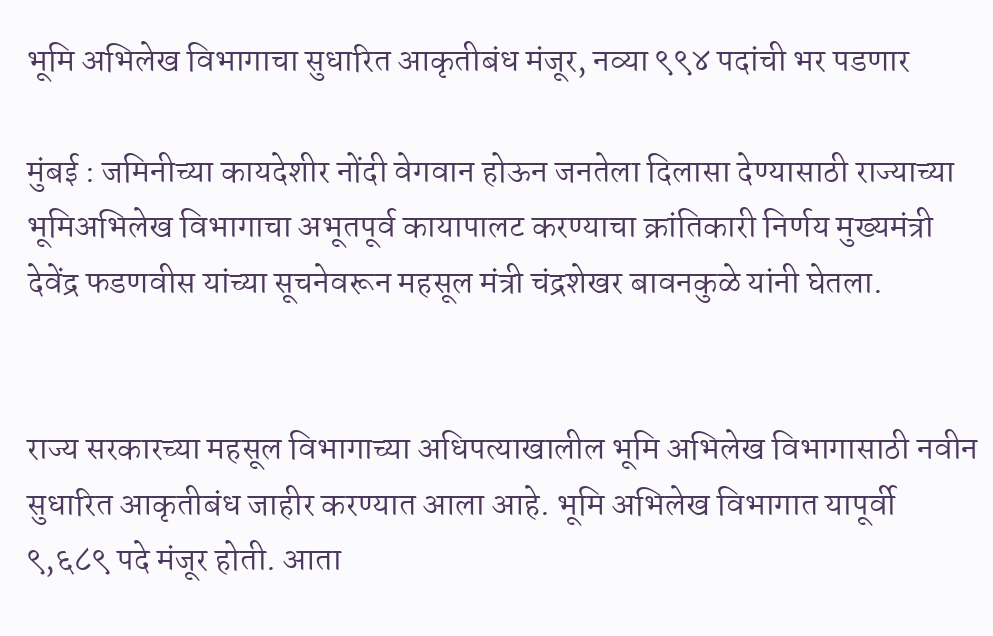भूमि अभिलेख विभागाचा सुधारित आकृतीबंध मंजूर, नव्या ९९४ पदांची भर पडणार

मुंबई : जमिनीच्या कायदेशीर नोंदी वेगवान होऊन जनतेला दिलासा देण्यासाठी राज्याच्या भूमिअभिलेख विभागाचा अभूतपूर्व कायापालट करण्याचा क्रांतिकारी निर्णय मुख्यमंत्री देवेंद्र फडणवीस यांच्या सूचनेवरून महसूल मंत्री चंद्रशेखर बावनकुळे यांनी घेतला.


राज्य सरकारच्या महसूल विभागाच्या अधिपत्याखालील भूमि अभिलेख विभागासाठी नवीन सुधारित आकृतीबंध जाहीर करण्यात आला आहे. भूमि अभिलेख विभागात यापूर्वी ९,६८९ पदे मंजूर होती. आता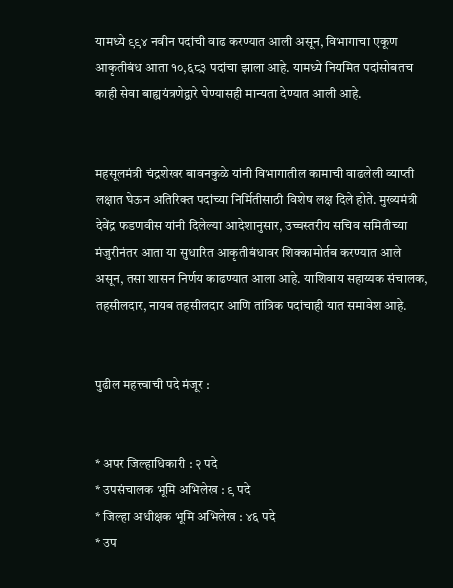यामध्ये ९९४ नवीन पदांची वाढ करण्यात आली असून, विभागाचा एकूण आकृतीबंध आता १०,६८३ पदांचा झाला आहे. यामध्ये नियमित पदांसोबतच काही सेवा बाह्ययंत्रणेद्वारे घेण्यासही मान्यता देण्यात आली आहे.


महसूलमंत्री चंद्रशेखर बावनकुळे यांनी विभागातील कामाची वाढलेली व्याप्ती लक्षात घेऊन अतिरिक्त पदांच्या निर्मितीसाठी विशेष लक्ष दिले होते. मुख्यमंत्री देवेंद्र फडणवीस यांनी दिलेल्या आदेशानुसार, उच्चस्तरीय सचिव समितीच्या मंजुरीनंतर आता या सुधारित आकृतीबंधावर शिक्कामोर्तब करण्यात आले असून, तसा शासन निर्णय काढण्यात आला आहे. याशिवाय सहाय्यक संचालक, तहसीलदार, नायब तहसीलदार आणि तांत्रिक पदांचाही यात समावेश आहे.


पुढील महत्त्वाची पदे मंजूर :


* अपर जिल्हाधिकारी : २ पदे
* उपसंचालक भूमि अभिलेख : ९ पदे
* जिल्हा अधीक्षक भूमि अभिलेख : ४६ पदे
* उप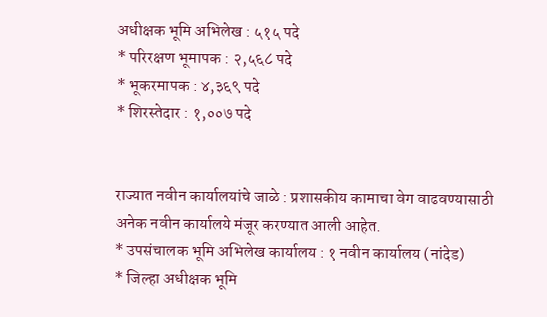अधीक्षक भूमि अभिलेख : ५१५ पदे
* परिरक्षण भूमापक : २,५६८ पदे
* भूकरमापक : ४,३६९ पदे
* शिरस्तेदार : १,००७ पदे


राज्यात नवीन कार्यालयांचे जाळे : प्रशासकीय कामाचा वेग वाढवण्यासाठी अनेक नवीन कार्यालये मंजूर करण्यात आली आहेत.
* उपसंचालक भूमि अभिलेख कार्यालय : १ नवीन कार्यालय (नांदेड)
* जिल्हा अधीक्षक भूमि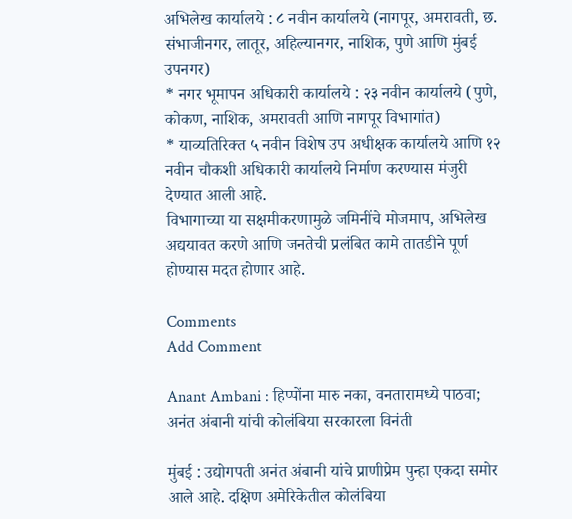अभिलेख कार्यालये : ८ नवीन कार्यालये (नागपूर, अमरावती, छ. संभाजीनगर, लातूर, अहिल्यानगर, नाशिक, पुणे आणि मुंबई उपनगर)
* नगर भूमापन अधिकारी कार्यालये : २३ नवीन कार्यालये (पुणे, कोकण, नाशिक, अमरावती आणि नागपूर विभागांत)
* याव्यतिरिक्त ५ नवीन विशेष उप अधीक्षक कार्यालये आणि १२ नवीन चौकशी अधिकारी कार्यालये निर्माण करण्यास मंजुरी देण्यात आली आहे.
विभागाच्या या सक्षमीकरणामुळे जमिनींचे मोजमाप, अभिलेख अद्ययावत करणे आणि जनतेची प्रलंबित कामे तातडीने पूर्ण होण्यास मदत होणार आहे.

Comments
Add Comment

Anant Ambani : हिप्पोंना मारु नका, वनतारामध्ये पाठवा; अनंत अंबानी यांची कोलंबिया सरकारला विनंती

मुंबई : उद्योगपती अनंत अंबानी यांचे प्राणीप्रेम पुन्हा एकदा समोर आले आहे. दक्षिण अमेरिकेतील कोलंबिया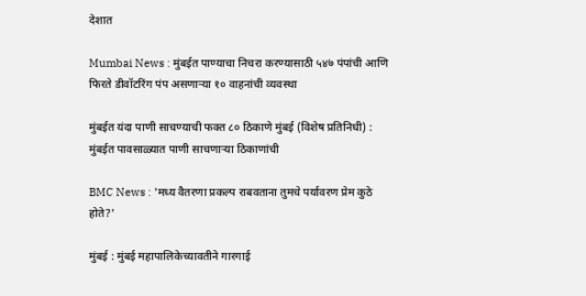देशात

Mumbai News : मुंबईत पाण्याचा निचरा करण्यासाठी ५४७ पंपांची आणि फिरते डीवॉटरिंग पंप असणाऱ्या १० वाहनांची व्यवस्था

मुंबईत यंदा पाणी साचण्याची फक्त ८० ठिकाणे मुंबई (विशेष प्रतिनिधी) : मुंबईत पावसाळ्यात पाणी साचणाऱ्या ठिकाणांची

BMC News : 'मध्य वैतरणा प्रकल्प राबवताना तुमचे पर्यावरण प्रेम कुठे होते?'

मुंबई : मुंबई महापालिकेच्यावतीने गारगाई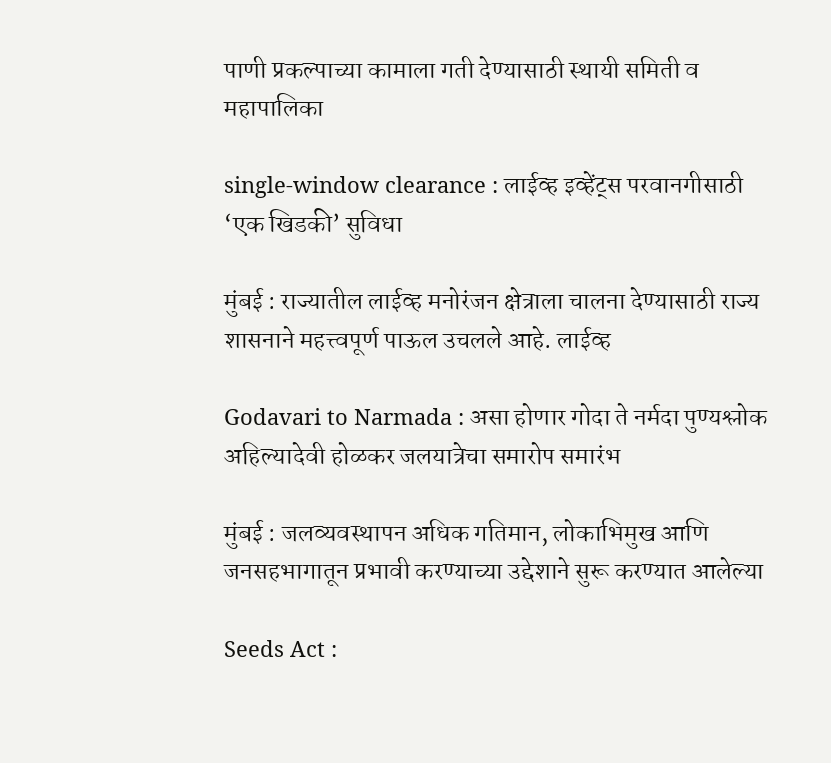पाणी प्रकल्पाच्या कामाला गती देण्यासाठी स्थायी समिती व महापालिका

single-window clearance : लाईव्ह इव्हेंट्स परवानगीसाठी ‘एक खिडकी’ सुविधा

मुंबई : राज्यातील लाईव्ह मनोरंजन क्षेत्राला चालना देण्यासाठी राज्य शासनाने महत्त्वपूर्ण पाऊल उचलले आहे. लाईव्ह

Godavari to Narmada : असा होणार गोदा ते नर्मदा पुण्यश्लोक अहिल्यादेवी होळकर जलयात्रेचा समारोप समारंभ

मुंबई : जलव्यवस्थापन अधिक गतिमान, लोकाभिमुख आणि जनसहभागातून प्रभावी करण्याच्या उद्देशाने सुरू करण्यात आलेल्या

Seeds Act :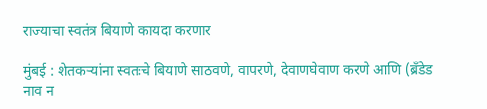राज्याचा स्वतंत्र बियाणे कायदा करणार

मुंबई : शेतकऱ्यांना स्वतःचे बियाणे साठवणे, वापरणे, देवाणघेवाण करणे आणि (ब्रँडेड नाव न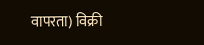वापरता) विक्री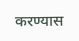करण्यास